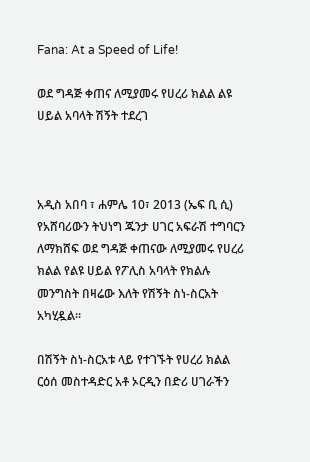Fana: At a Speed of Life!

ወደ ግዳጅ ቀጠና ለሚያመሩ የሀረሪ ክልል ልዩ ሀይል አባላት ሽኝት ተደረገ



አዲስ አበባ ፣ ሐምሌ 10፣ 2013 (ኤፍ ቢ ሲ) የአሸባሪውን ትህነግ ጁንታ ሀገር አፍራሽ ተግባርን ለማክሸፍ ወደ ግዳጅ ቀጠናው ለሚያመሩ የሀረሪ ክልል የልዩ ሀይል የፖሊስ አባላት የክልሉ መንግስት በዛሬው እለት የሽኝት ስነ-ስርአት አካሂዷል።

በሽኝት ስነ-ስርአቱ ላይ የተገኙት የሀረሪ ክልል ርዕሰ መስተዳድር አቶ ኦርዲን በድሪ ሀገራችን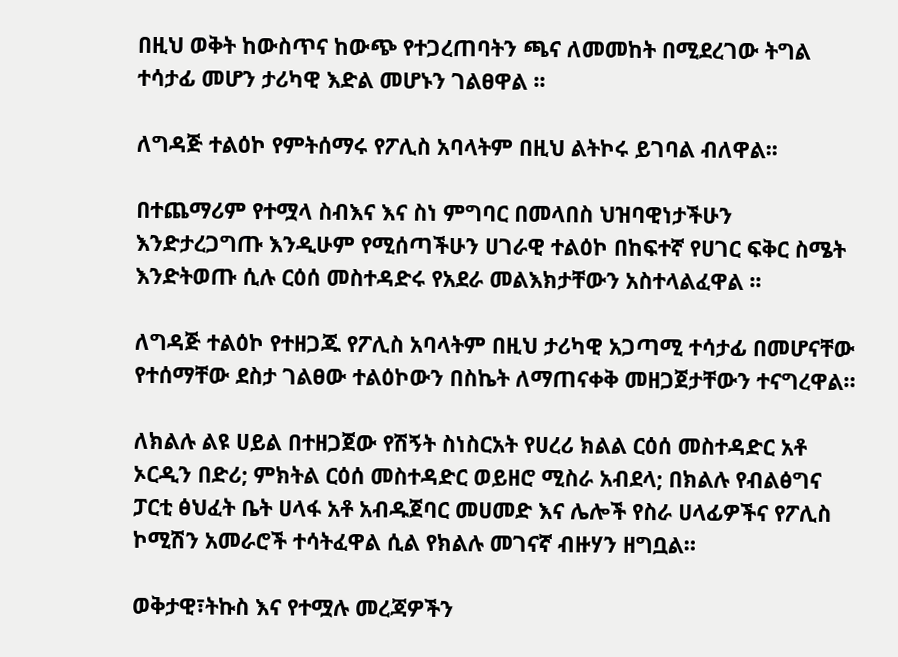በዚህ ወቅት ከውስጥና ከውጭ የተጋረጠባትን ጫና ለመመከት በሚደረገው ትግል ተሳታፊ መሆን ታሪካዊ እድል መሆኑን ገልፀዋል ፡፡

ለግዳጅ ተልዕኮ የምትሰማሩ የፖሊስ አባላትም በዚህ ልትኮሩ ይገባል ብለዋል፡፡

በተጨማሪም የተሟላ ስብእና እና ስነ ምግባር በመላበስ ህዝባዊነታችሁን እንድታረጋግጡ እንዲሁም የሚሰጣችሁን ሀገራዊ ተልዕኮ በከፍተኛ የሀገር ፍቅር ስሜት እንድትወጡ ሲሉ ርዕሰ መስተዳድሩ የአደራ መልእክታቸውን አስተላልፈዋል ፡፡

ለግዳጅ ተልዕኮ የተዘጋጁ የፖሊስ አባላትም በዚህ ታሪካዊ አጋጣሚ ተሳታፊ በመሆናቸው የተሰማቸው ደስታ ገልፀው ተልዕኮውን በስኬት ለማጠናቀቅ መዘጋጀታቸውን ተናግረዋል።

ለክልሉ ልዩ ሀይል በተዘጋጀው የሽኝት ስነስርአት የሀረሪ ክልል ርዕሰ መስተዳድር አቶ ኦርዲን በድሪ; ምክትል ርዕሰ መስተዳድር ወይዘሮ ሚስራ አብደላ; በክልሉ የብልፅግና ፓርቲ ፅህፈት ቤት ሀላፋ አቶ አብዱጀባር መሀመድ እና ሌሎች የስራ ሀላፊዎችና የፖሊስ ኮሚሽን አመራሮች ተሳትፈዋል ሲል የክልሉ መገናኛ ብዙሃን ዘግቧል።

ወቅታዊ፣ትኩስ እና የተሟሉ መረጃዎችን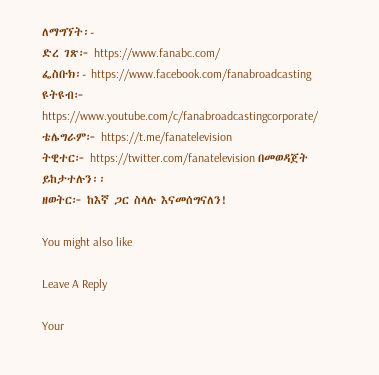ለማግኘት፡-
ድረ ገጽ፦ https://www.fanabc.com/
ፌስቡክ፡- https://www.facebook.com/fanabroadcasting
ዩትዩብ፦ https://www.youtube.com/c/fanabroadcastingcorporate/
ቴሌግራም፦ https://t.me/fanatelevision
ትዊተር፦ https://twitter.com/fanatelevision በመወዳጀት ይከታተሉን፡፡
ዘወትር፦ ከእኛ ጋር ስላሉ እናመሰግናለን!

You might also like

Leave A Reply

Your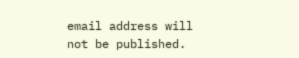email address will not be published.